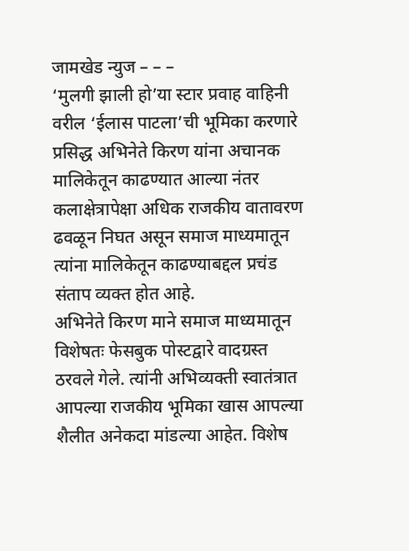जामखेड न्युज – – –
‘मुलगी झाली हो’या स्टार प्रवाह वाहिनी वरील ‘ईलास पाटला’ची भूमिका करणारे प्रसिद्ध अभिनेते किरण यांना अचानक मालिकेतून काढण्यात आल्या नंतर कलाक्षेत्रापेक्षा अधिक राजकीय वातावरण ढवळून निघत असून समाज माध्यमातून त्यांना मालिकेतून काढण्याबद्दल प्रचंड संताप व्यक्त होत आहे.
अभिनेते किरण माने समाज माध्यमातून विशेषतः फेसबुक पोस्टद्वारे वादग्रस्त ठरवले गेले. त्यांनी अभिव्यक्ती स्वातंत्रात आपल्या राजकीय भूमिका खास आपल्या शैलीत अनेकदा मांडल्या आहेत. विशेष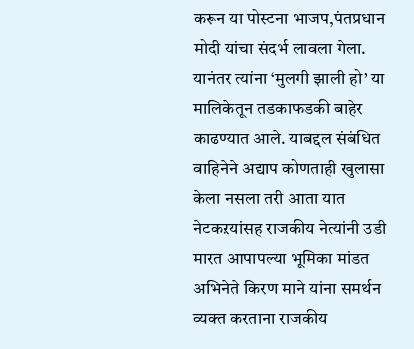करून या पोस्टना भाजप,पंतप्रधान मोदी यांचा संदर्भ लावला गेला.
यानंतर त्यांना ‘मुलगी झाली हो’ या मालिकेतून तडकाफडकी बाहेर काढण्यात आले. याबद्दल संबंधित वाहिनेने अद्याप कोणताही खुलासा केला नसला तरी आता यात नेटकऱयांसह राजकीय नेत्यांनी उडी मारत आपापल्या भूमिका मांडत अभिनेते किरण माने यांना समर्थन व्यक्त करताना राजकीय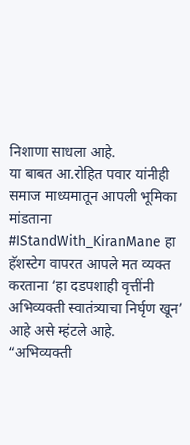निशाणा साधला आहे.
या बाबत आ.रोहित पवार यांनीही समाज माध्यमातून आपली भूमिका मांडताना #IStandWith_KiranMane हा हॅशस्टेग वापरत आपले मत व्यक्त करताना ‘हा दडपशाही वृत्तींनी अभिव्यक्ती स्वातंत्र्याचा निर्घृण खून’ आहे असे म्हंटले आहे.
“अभिव्यक्ती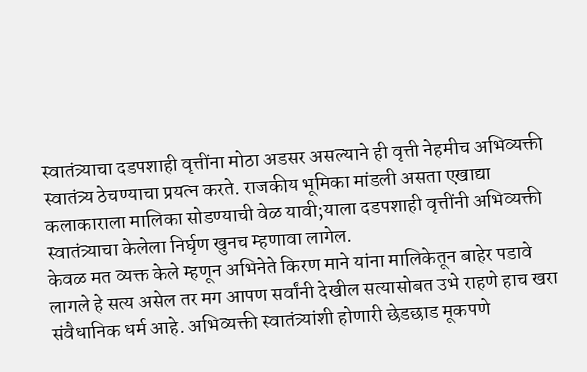स्वातंत्र्याचा दडपशाही वृत्तींना मोठा अडसर असल्याने ही वृत्ती नेहमीच अभिव्यक्ती स्वातंत्र्य ठेचण्याचा प्रयत्न करते. राजकीय भूमिका मांडली असता एखाद्या कलाकाराला मालिका सोडण्याची वेळ यावी;याला दडपशाही वृत्तींनी अभिव्यक्ती स्वातंत्र्याचा केलेला निर्घृण खुनच म्हणावा लागेल.
केवळ मत व्यक्त केले म्हणून अभिनेते किरण माने यांना मालिकेतून बाहेर पडावे लागले हे सत्य असेल तर मग आपण सर्वांनी देखील सत्यासोबत उभे राहणे हाच खरा संवैधानिक धर्म आहे. अभिव्यक्ती स्वातंत्र्यांशी होणारी छेडछाड मूकपणे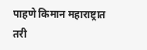पाहणे किमान महाराष्ट्रात तरी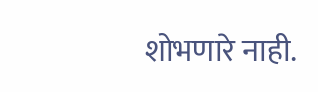शोभणारे नाही.